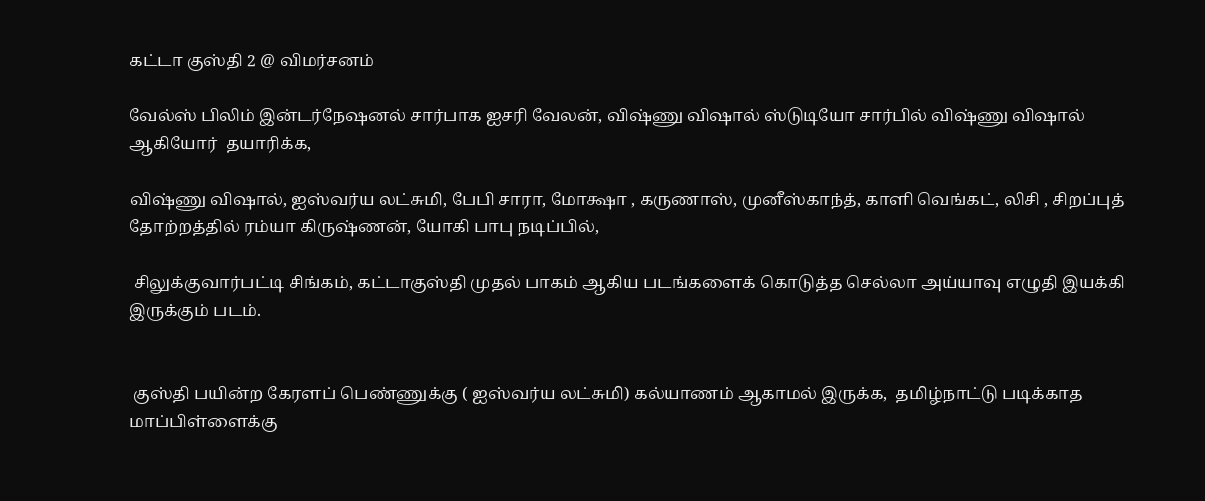கட்டா குஸ்தி 2 @ விமர்சனம்

வேல்ஸ் பிலிம் இன்டர்நேஷனல் சார்பாக ஐசரி வேலன், விஷ்ணு விஷால் ஸ்டுடியோ சார்பில் விஷ்ணு விஷால் ஆகியோர்  தயாரிக்க,

விஷ்ணு விஷால், ஐஸ்வர்ய லட்சுமி, பேபி சாரா, மோக்ஷா , கருணாஸ், முனீஸ்காந்த், காளி வெங்கட், லிசி , சிறப்புத் தோற்றத்தில் ரம்யா கிருஷ்ணன், யோகி பாபு நடிப்பில்,

 சிலுக்குவார்பட்டி சிங்கம், கட்டாகுஸ்தி முதல் பாகம் ஆகிய படங்களைக் கொடுத்த செல்லா அய்யாவு எழுதி இயக்கி இருக்கும் படம்.


 குஸ்தி பயின்ற கேரளப் பெண்ணுக்கு ( ஐஸ்வர்ய லட்சுமி) கல்யாணம் ஆகாமல் இருக்க,  தமிழ்நாட்டு படிக்காத மாப்பிள்ளைக்கு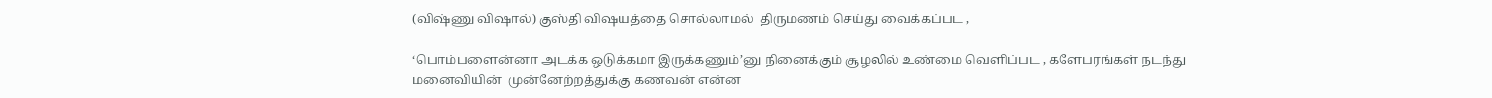(விஷ்ணு விஷால்) குஸ்தி விஷயத்தை சொல்லாமல்  திருமணம் செய்து வைக்கப்பட ,

‘பொம்பளைன்னா அடக்க ஒடுக்கமா இருக்கணும்’னு நினைக்கும் சூழலில் உண்மை வெளிப்பட , களேபரங்கள் நடந்து மனைவியின்  முன்னேற்றத்துக்கு கணவன் என்ன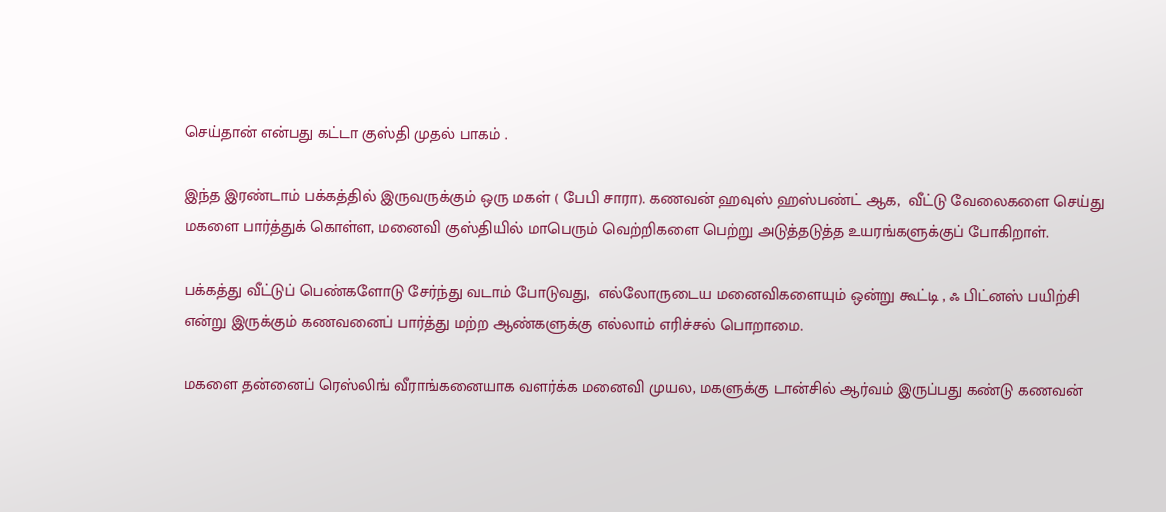செய்தான் என்பது கட்டா குஸ்தி முதல் பாகம் .

இந்த இரண்டாம் பக்கத்தில் இருவருக்கும் ஒரு மகள் ( பேபி சாரா). கணவன் ஹவுஸ் ஹஸ்பண்ட் ஆக,  வீட்டு வேலைகளை செய்து மகளை பார்த்துக் கொள்ள, மனைவி குஸ்தியில் மாபெரும் வெற்றிகளை பெற்று அடுத்தடுத்த உயரங்களுக்குப் போகிறாள்.

பக்கத்து வீட்டுப் பெண்களோடு சேர்ந்து வடாம் போடுவது,  எல்லோருடைய மனைவிகளையும் ஒன்று கூட்டி , ஃ பிட்னஸ் பயிற்சி என்று இருக்கும் கணவனைப் பார்த்து மற்ற ஆண்களுக்கு எல்லாம் எரிச்சல் பொறாமை.

மகளை தன்னைப் ரெஸ்லிங் வீராங்கனையாக வளர்க்க மனைவி முயல, மகளுக்கு டான்சில் ஆர்வம் இருப்பது கண்டு கணவன்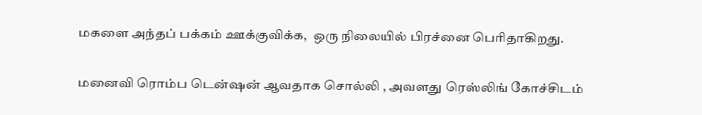மகளை அந்தப் பக்கம் ஊக்குவிக்க,  ஒரு நிலையில் பிரச்னை பெரிதாகிறது.

மனைவி ரொம்ப டென்ஷன் ஆவதாக சொல்லி , அவளது ரெஸ்லிங் கோச்சிடம்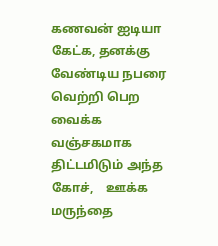கணவன் ஐடியா கேட்க, தனக்கு வேண்டிய நபரை வெற்றி பெற வைக்க வஞ்சகமாக திட்டமிடும் அந்த கோச்,    ஊக்க மருந்தை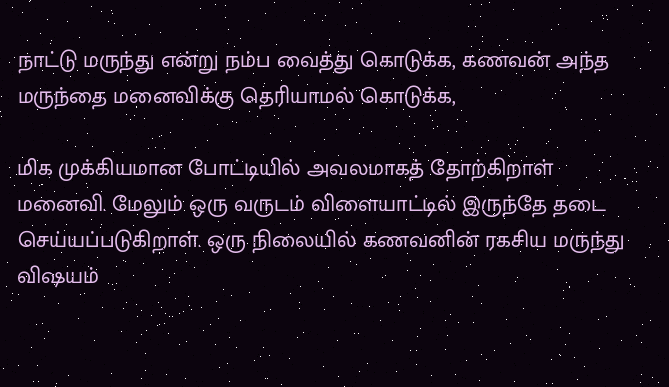நாட்டு மருந்து என்று நம்ப வைத்து கொடுக்க, கணவன் அந்த மருந்தை மனைவிக்கு தெரியாமல் கொடுக்க,

மிக முக்கியமான போட்டியில் அவலமாகத் தோற்கிறாள் மனைவி. மேலும் ஒரு வருடம் விளையாட்டில் இருந்தே தடை செய்யப்படுகிறாள். ஒரு நிலையில் கணவனின் ரகசிய மருந்து விஷயம்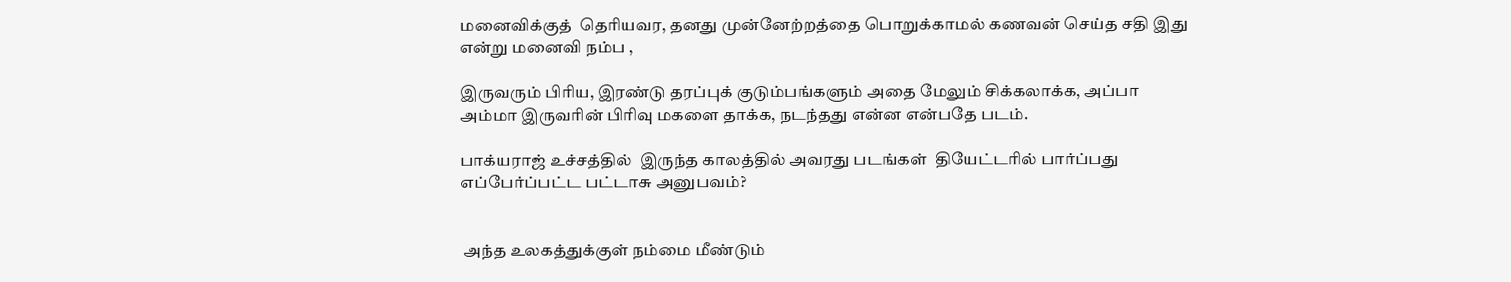மனைவிக்குத்  தெரியவர, தனது முன்னேற்றத்தை பொறுக்காமல் கணவன் செய்த சதி இது என்று மனைவி நம்ப ,

இருவரும் பிரிய, இரண்டு தரப்புக் குடும்பங்களும் அதை மேலும் சிக்கலாக்க, அப்பா அம்மா இருவரின் பிரிவு மகளை தாக்க, நடந்தது என்ன என்பதே படம்.

பாக்யராஜ் உச்சத்தில்  இருந்த காலத்தில் அவரது படங்கள்  தியேட்டரில் பார்ப்பது எப்பேர்ப்பட்ட பட்டாசு அனுபவம்?


 அந்த உலகத்துக்குள் நம்மை மீண்டும்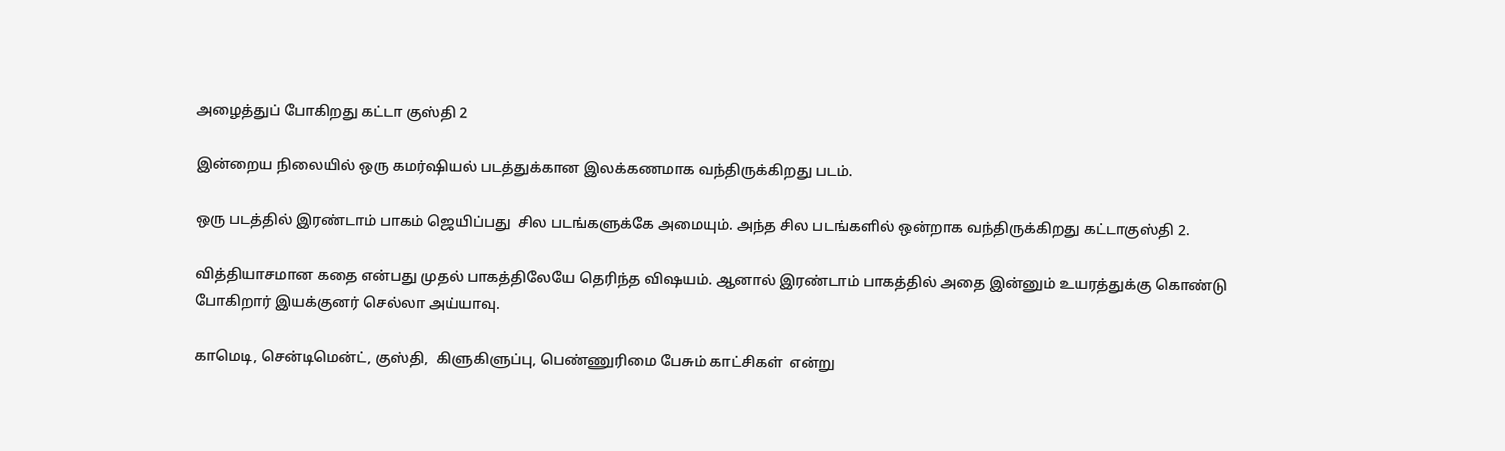அழைத்துப் போகிறது கட்டா குஸ்தி 2

இன்றைய நிலையில் ஒரு கமர்ஷியல் படத்துக்கான இலக்கணமாக வந்திருக்கிறது படம்.

ஒரு படத்தில் இரண்டாம் பாகம் ஜெயிப்பது  சில படங்களுக்கே அமையும். அந்த சில படங்களில் ஒன்றாக வந்திருக்கிறது கட்டாகுஸ்தி 2.

வித்தியாசமான கதை என்பது முதல் பாகத்திலேயே தெரிந்த விஷயம். ஆனால் இரண்டாம் பாகத்தில் அதை இன்னும் உயரத்துக்கு கொண்டு போகிறார் இயக்குனர் செல்லா அய்யாவு.

காமெடி, சென்டிமென்ட், குஸ்தி,  கிளுகிளுப்பு, பெண்ணுரிமை பேசும் காட்சிகள்  என்று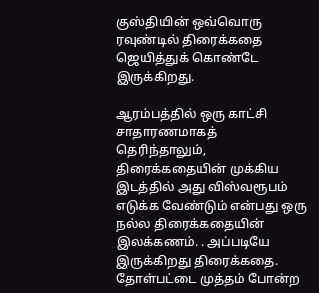குஸ்தியின் ஒவ்வொரு ரவுண்டில் திரைக்கதை ஜெயித்துக் கொண்டே இருக்கிறது.

ஆரம்பத்தில் ஒரு காட்சி சாதாரணமாகத்  தெரிந்தாலும், திரைக்கதையின் முக்கிய இடத்தில் அது விஸ்வரூபம் எடுக்க வேண்டும் என்பது ஒரு நல்ல திரைக்கதையின் இலக்கணம். . அப்படியே இருக்கிறது திரைக்கதை. தோள்பட்டை முத்தம் போன்ற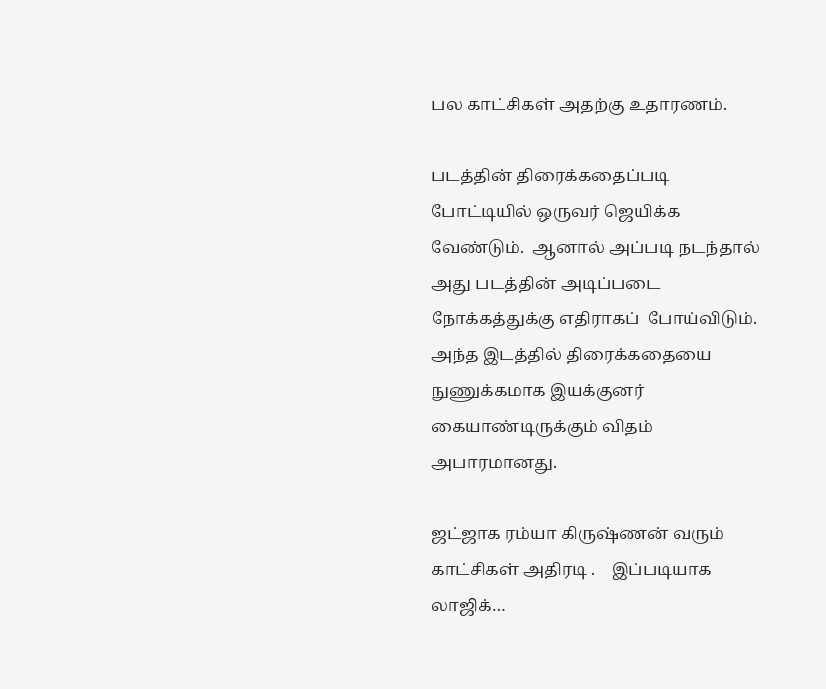பல காட்சிகள் அதற்கு உதாரணம்.

படத்தின் திரைக்கதைப்படி  போட்டியில் ஒருவர் ஜெயிக்க வேண்டும்.  ஆனால் அப்படி நடந்தால் அது படத்தின் அடிப்படை நோக்கத்துக்கு எதிராகப்  போய்விடும். அந்த இடத்தில் திரைக்கதையை நுணுக்கமாக இயக்குனர்  கையாண்டிருக்கும் விதம் அபாரமானது.

ஜட்ஜாக ரம்யா கிருஷ்ணன் வரும் காட்சிகள் அதிரடி .    இப்படியாக லாஜிக்…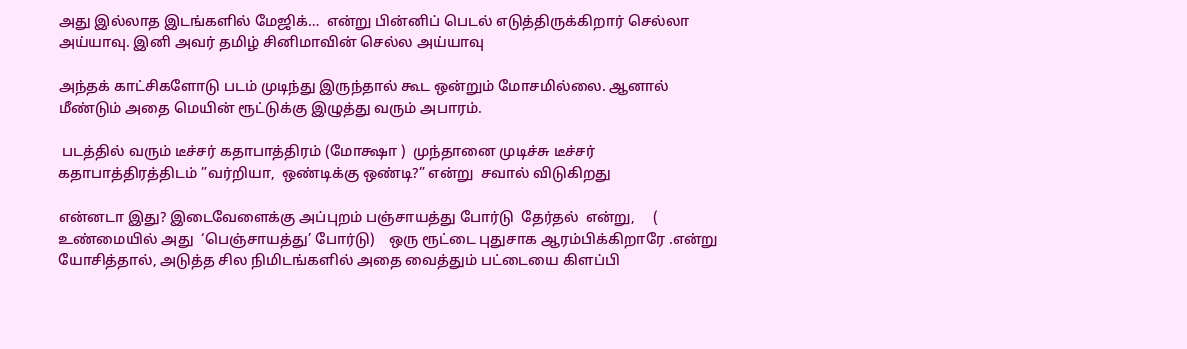அது இல்லாத இடங்களில் மேஜிக்…  என்று பின்னிப் பெடல் எடுத்திருக்கிறார் செல்லா அய்யாவு. இனி அவர் தமிழ் சினிமாவின் செல்ல அய்யாவு

அந்தக் காட்சிகளோடு படம் முடிந்து இருந்தால் கூட ஒன்றும் மோசமில்லை. ஆனால் மீண்டும் அதை மெயின் ரூட்டுக்கு இழுத்து வரும் அபாரம்.

 படத்தில் வரும் டீச்சர் கதாபாத்திரம் (மோக்ஷா )  முந்தானை முடிச்சு டீச்சர் கதாபாத்திரத்திடம் ”வர்றியா,  ஒண்டிக்கு ஒண்டி?” என்று  சவால் விடுகிறது

என்னடா இது? இடைவேளைக்கு அப்புறம் பஞ்சாயத்து போர்டு  தேர்தல்  என்று,     ( உண்மையில் அது  ‘பெஞ்சாயத்து’ போர்டு)    ஒரு ரூட்டை புதுசாக ஆரம்பிக்கிறாரே .என்று யோசித்தால், அடுத்த சில நிமிடங்களில் அதை வைத்தும் பட்டையை கிளப்பி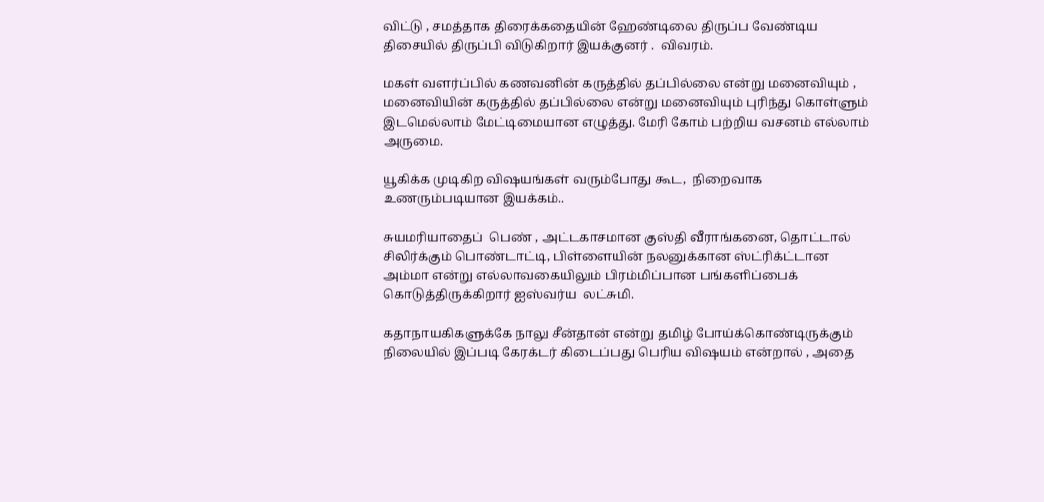விட்டு , சமத்தாக திரைக்கதையின் ஹேண்டிலை திருப்ப வேண்டிய திசையில் திருப்பி விடுகிறார் இயக்குனர் .  விவரம்.

மகள் வளர்ப்பில் கணவனின் கருத்தில் தப்பில்லை என்று மனைவியும் , மனைவியின் கருத்தில் தப்பில்லை என்று மனைவியும் புரிந்து கொள்ளும் இடமெல்லாம் மேட்டிமையான எழுத்து. மேரி கோம் பற்றிய வசனம் எல்லாம் அருமை.

யூகிக்க முடிகிற விஷயங்கள் வரும்போது கூட,  நிறைவாக உணரும்படியான இயக்கம்..

சுயமரியாதைப்  பெண் , அட்டகாசமான குஸ்தி வீராங்கனை, தொட்டால் சிலிர்க்கும் பொண்டாட்டி, பிள்ளையின் நலனுக்கான ஸ்ட்ரிக்ட்டான அம்மா என்று எல்லாவகையிலும் பிரம்மிப்பான பங்களிப்பைக் கொடுத்திருக்கிறார் ஐஸ்வர்ய  லட்சுமி.

கதாநாயகிகளுக்கே நாலு சீன்தான் என்று தமிழ் போய்க்கொண்டிருக்கும் நிலையில் இப்படி கேரக்டர் கிடைப்பது பெரிய விஷயம் என்றால் , அதை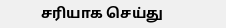சரியாக செய்து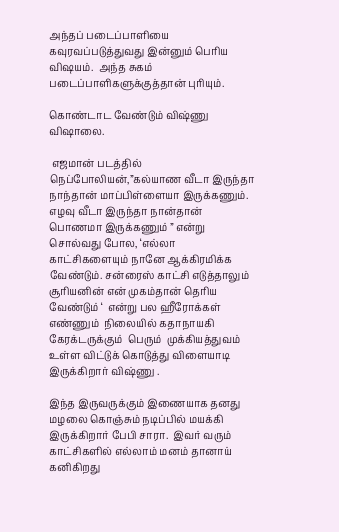அந்தப் படைப்பாளியை கவுரவப்படுத்துவது இன்னும் பெரிய விஷயம்.  அந்த சுகம் படைப்பாளிகளுக்குத்தான் புரியும்.

கொண்டாட வேண்டும் விஷ்ணு விஷாலை.

 எஜமான் படத்தில் நெப்போலியன்,”கல்யாண வீடா இருந்தா நாந்தான் மாப்பிள்ளையா இருக்கணும். எழவு வீடா இருந்தா நான்தான் பொணமா இருக்கணும் ” என்று சொல்வது போல, ‘எல்லா காட்சிகளையும் நானே ஆக்கிரமிக்க வேண்டும். சன்ரைஸ் காட்சி எடுத்தாலும் சூரியனின் என் முகம்தான் தெரிய  வேண்டும் ‘  என்று பல ஹீரோக்கள் எண்ணும்  நிலையில் கதாநாயகி கேரக்டருக்கும்  பெரும்  முக்கியத்துவம் உள்ள விட்டுக் கொடுத்து விளையாடி இருக்கிறார் விஷ்ணு .

இந்த இருவருக்கும் இணையாக தனது மழலை கொஞ்சும் நடிப்பில் மயக்கி இருக்கிறார் பேபி சாரா.  இவர் வரும் காட்சிகளில் எல்லாம் மனம் தானாய் கனிகிறது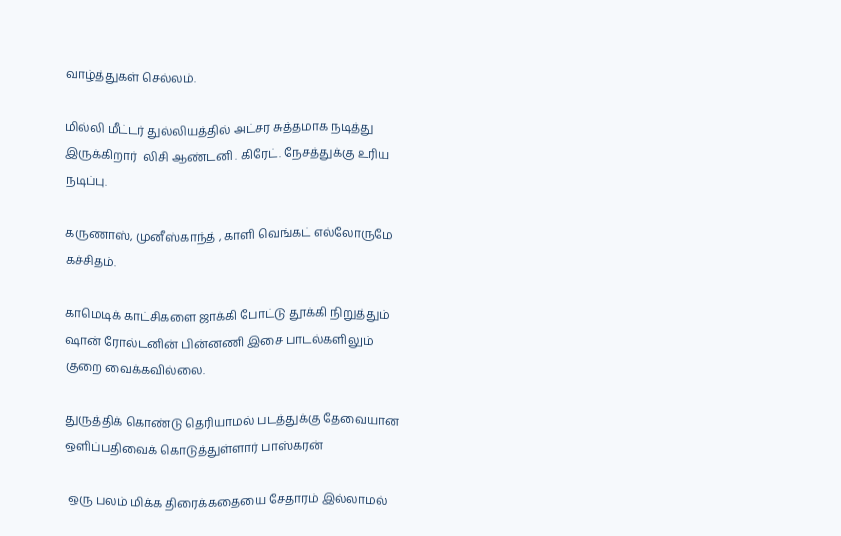வாழ்த்துகள் செல்லம்.

மில்லி மீட்டர் துல்லியத்தில் அட்சர சுத்தமாக நடித்து இருக்கிறார்  லிசி ஆண்டனி . கிரேட். நேசத்துக்கு உரிய நடிப்பு.

கருணாஸ், முனீஸ்காந்த் , காளி வெங்கட் எல்லோருமே கச்சிதம்.

காமெடிக் காட்சிகளை ஜாக்கி போட்டு தூக்கி நிறுத்தும் ஷான் ரோல்டனின் பின்னணி இசை பாடல்களிலும் குறை வைக்கவில்லை.

துருத்திக் கொண்டு தெரியாமல் படத்துக்கு தேவையான ஒளிப்பதிவைக் கொடுத்துள்ளார் பாஸ்கரன்

 ஒரு பலம் மிக்க திரைக்கதையை சேதாரம் இல்லாமல்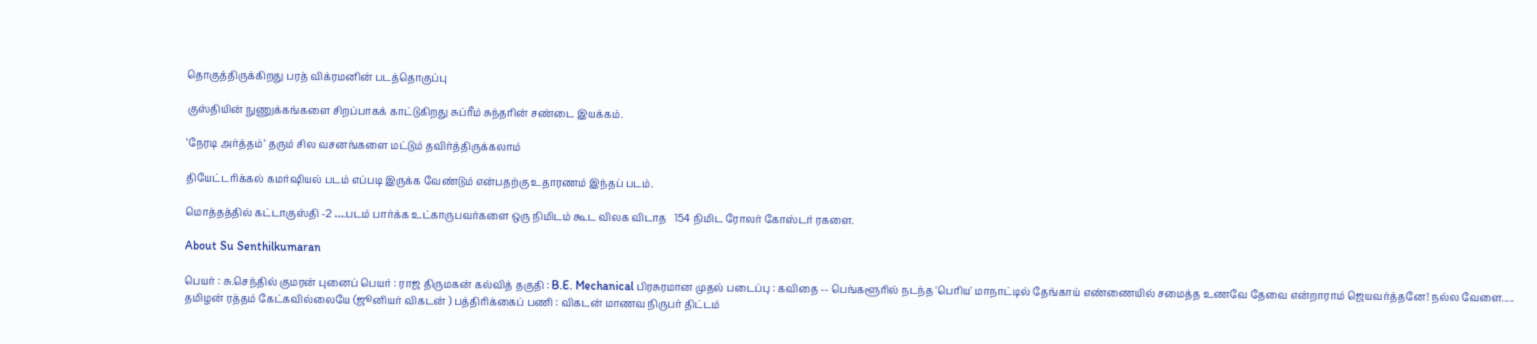தொகுத்திருக்கிறது பரத் விக்ரமனின் படத்தொகுப்பு

குஸ்தியின் நுணுக்கங்களை சிறப்பாகக் காட்டுகிறது சுப்ரீம் சுந்தரின் சண்டை இயக்கம்.

‘நேரடி அர்த்தம்’ தரும் சில வசனங்களை மட்டும் தவிர்த்திருக்கலாம்

தியேட்டரிக்கல் கமர்ஷியல் படம் எப்படி இருக்க வேண்டும் என்பதற்கு உதாரணம் இந்தப் படம்.

மொத்தத்தில் கட்டாகுஸ்தி -2 ….படம் பார்க்க உட்காருபவர்களை ஒரு நிமிடம் கூட விலக விடாத   154 நிமிட ரோலர் கோஸ்டர் ரகளை.

About Su Senthilkumaran

பெயர் : சு.செந்தில் குமரன் புனைப் பெயர் : ராஜ திருமகன் கல்வித் தகுதி : B.E. Mechanical பிரசுரமான முதல் படைப்பு : கவிதை -- பெங்களூரில் நடந்த 'பெரிய' மாநாட்டில் தேங்காய் எண்ணையில் சமைத்த உணவே தேவை என்றாராம் ஜெயவர்த்தனே! நல்ல வேளை..... தமிழன் ரத்தம் கேட்கவில்லையே (ஜூனியர் விகடன் ) பத்திரிக்கைப் பணி : விகடன் மாணவ நிருபர் திட்டம்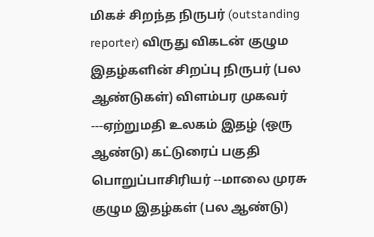மிகச் சிறந்த நிருபர் (outstanding reporter) விருது விகடன் குழும இதழ்களின் சிறப்பு நிருபர் (பல ஆண்டுகள்) விளம்பர முகவர் ---ஏற்றுமதி உலகம் இதழ் (ஒரு ஆண்டு) கட்டுரைப் பகுதி பொறுப்பாசிரியர் --மாலை முரசு குழும இதழ்கள் (பல ஆண்டு)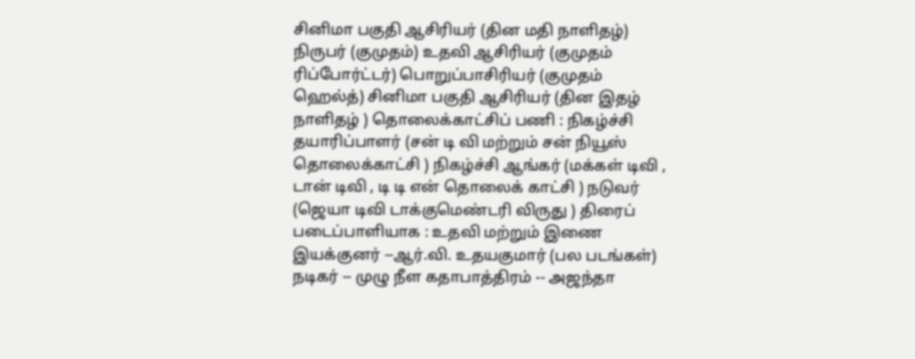சினிமா பகுதி ஆசிரியர் (தின மதி நாளிதழ்) நிருபர் (குமுதம்) உதவி ஆசிரியர் (குமுதம் ரிப்போர்ட்டர்) பொறுப்பாசிரியர் (குமுதம் ஹெல்த்) சினிமா பகுதி ஆசிரியர் (தின இதழ் நாளிதழ் ) தொலைக்காட்சிப் பணி : நிகழ்ச்சி தயாரிப்பாளர் (சன் டி வி மற்றும் சன் நியூஸ் தொலைக்காட்சி ) நிகழ்ச்சி ஆங்கர் (மக்கள் டிவி , டான் டிவி , டி டி என் தொலைக் காட்சி ) நடுவர் (ஜெயா டிவி டாக்குமெண்டரி விருது ) திரைப் படைப்பாளியாக : உதவி மற்றும் இணை இயக்குனர் --ஆர்.வி. உதயகுமார் (பல படங்கள்) நடிகர் -- முழு நீள கதாபாத்திரம் -- அஜந்தா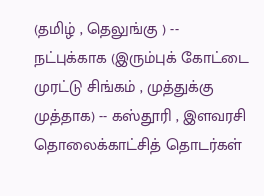(தமிழ் , தெலுங்கு ) -- நட்புக்காக (இரும்புக் கோட்டை முரட்டு சிங்கம் , முத்துக்கு முத்தாக) -- கஸ்தூரி , இளவரசி தொலைக்காட்சித் தொடர்கள்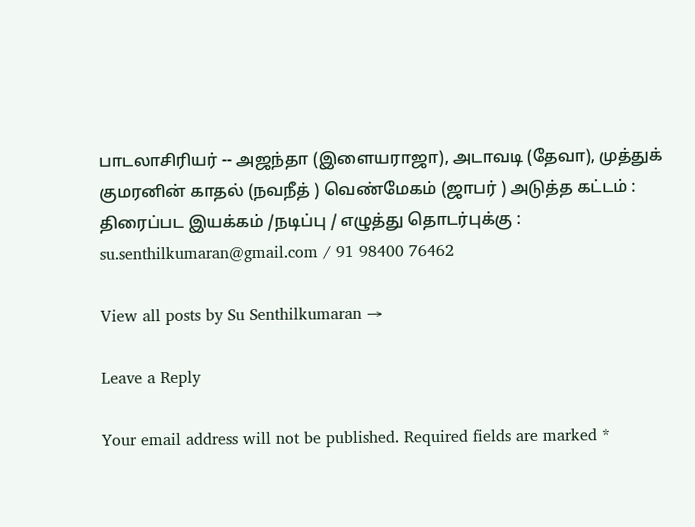பாடலாசிரியர் -- அஜந்தா (இளையராஜா), அடாவடி (தேவா), முத்துக் குமரனின் காதல் (நவநீத் ) வெண்மேகம் (ஜாபர் ) அடுத்த கட்டம் : திரைப்பட இயக்கம் /நடிப்பு / எழுத்து தொடர்புக்கு : su.senthilkumaran@gmail.com / 91 98400 76462

View all posts by Su Senthilkumaran →

Leave a Reply

Your email address will not be published. Required fields are marked *